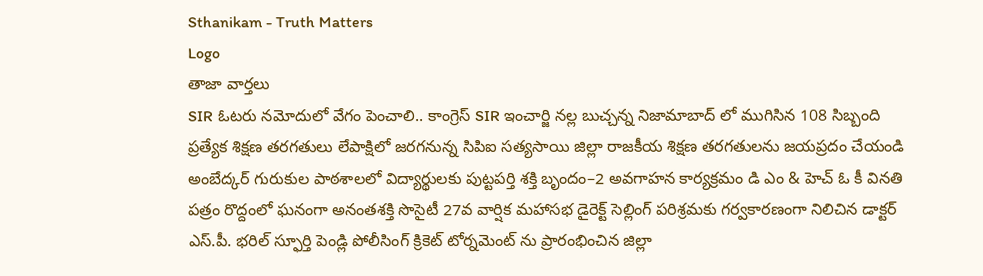Sthanikam - Truth Matters
Logo
తాజా వార్తలు
SIR ఓటరు నమోదులో వేగం పెంచాలి.. కాంగ్రెస్ SIR ఇంచార్జి నల్ల బుచ్చన్న నిజామాబాద్ లో ముగిసిన 108 సిబ్బంది ప్రత్యేక శిక్షణ తరగతులు లేపాక్షిలో జరగనున్న సిపిఐ సత్యసాయి జిల్లా రాజకీయ శిక్షణ తరగతులను జయప్రదం చేయండి అంబేద్కర్ గురుకుల పాఠశాలలో విద్యార్థులకు పుట్టపర్తి శక్తి బృందం–2 అవగాహన కార్యక్రమం డి ఎం & హెచ్ ఓ కీ వినతి పత్రం రొద్దంలో ఘనంగా అనంతశక్తి సొసైటీ 27వ వార్షిక మహాసభ డైరెక్ట్ సెల్లింగ్ పరిశ్రమకు గర్వకారణంగా నిలిచిన డాక్టర్ ఎస్.పీ. భరిల్ స్ఫూర్తి పెండ్లి పోలీసింగ్ క్రికెట్ టోర్నమెంట్ ను ప్రారంభించిన జిల్లా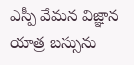ఎస్పీ వేమన విజ్ఞాన యాత్ర బస్సును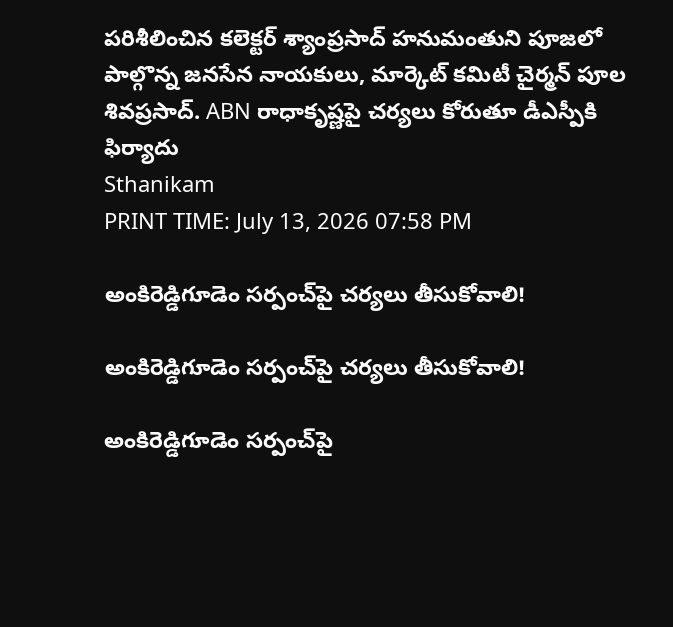పరిశీలించిన కలెక్టర్ శ్యాంప్రసాద్ హనుమంతుని పూజలో పాల్గొన్న జనసేన నాయకులు, మార్కెట్ కమిటీ చైర్మన్ పూల శివప్రసాద్. ABN రాధాకృష్ణపై చర్యలు కోరుతూ డీఎస్పీకి ఫిర్యాదు
Sthanikam
PRINT TIME: July 13, 2026 07:58 PM

అంకిరెడ్డిగూడెం సర్పంచ్‌పై చర్యలు తీసుకోవాలి!

అంకిరెడ్డిగూడెం సర్పంచ్‌పై చర్యలు తీసుకోవాలి!

అంకిరెడ్డిగూడెం సర్పంచ్‌పై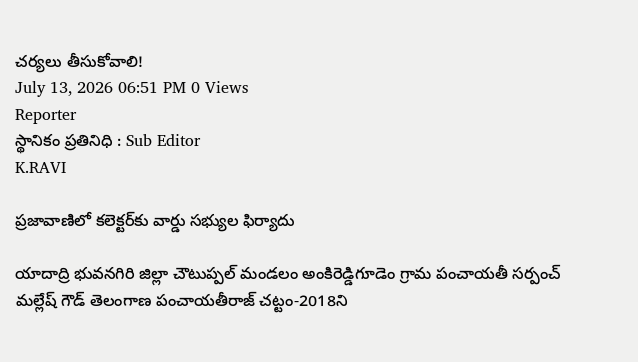చర్యలు తీసుకోవాలి!
July 13, 2026 06:51 PM 0 Views
Reporter
స్థానికం ప్రతినిధి : Sub Editor
K.RAVI

ప్రజావాణిలో కలెక్టర్‌కు వార్డు సభ్యుల ఫిర్యాదు

యాదాద్రి భువనగిరి జిల్లా చౌటుప్పల్ మండలం అంకిరెడ్డిగూడెం గ్రామ పంచాయతీ సర్పంచ్ మల్లేష్ గౌడ్ తెలంగాణ పంచాయతీరాజ్ చట్టం-2018ని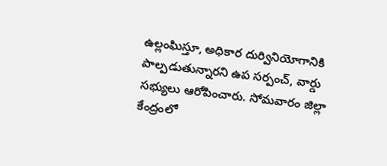ఉల్లంఘిస్తూ, అధికార దుర్వినియోగానికి పాల్పడుతున్నారని ఉప సర్పంచ్, వార్డు సభ్యులు ఆరోపించారు. సోమవారం జిల్లా కేంద్రంలో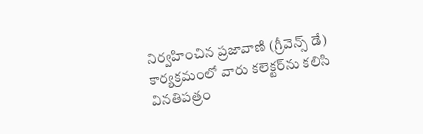నిర్వహించిన ప్రజావాణి (గ్రీవెన్స్ డే) కార్యక్రమంలో వారు కలెక్టర్‌ను కలిసి వినతిపత్రం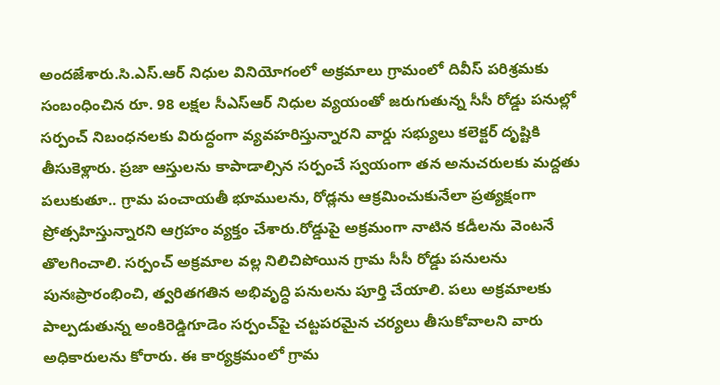అందజేశారు.సి.ఎస్.ఆర్ నిధుల వినియోగంలో అక్రమాలు గ్రామంలో దివీస్ పరిశ్రమకు సంబంధించిన రూ. 98 లక్షల సీఎస్ఆర్ నిధుల వ్యయంతో జరుగుతున్న సీసీ రోడ్డు పనుల్లో సర్పంచ్ నిబంధనలకు విరుద్ధంగా వ్యవహరిస్తున్నారని వార్డు సభ్యులు కలెక్టర్ దృష్టికి తీసుకెళ్లారు. ప్రజా ఆస్తులను కాపాడాల్సిన సర్పంచే స్వయంగా తన అనుచరులకు మద్దతు పలుకుతూ.. గ్రామ పంచాయతీ భూములను, రోడ్లను ఆక్రమించుకునేలా ప్రత్యక్షంగా ప్రోత్సహిస్తున్నారని ఆగ్రహం వ్యక్తం చేశారు.రోడ్డుపై అక్రమంగా నాటిన కడీలను వెంటనే తొలగించాలి. సర్పంచ్ అక్రమాల వల్ల నిలిచిపోయిన గ్రామ సీసీ రోడ్డు పనులను పునఃప్రారంభించి, త్వరితగతిన అభివృద్ధి పనులను పూర్తి చేయాలి. పలు అక్రమాలకు పాల్పడుతున్న అంకిరెడ్డిగూడెం సర్పంచ్‌పై చట్టపరమైన చర్యలు తీసుకోవాలని వారు అధికారులను కోరారు. ఈ కార్యక్రమంలో గ్రామ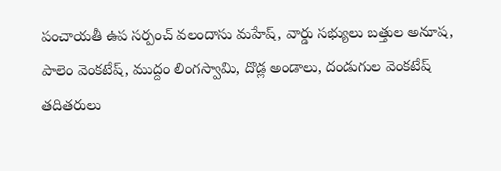పంచాయతీ ఉప సర్పంచ్ వలందాసు మహేష్, వార్డు సభ్యులు బత్తుల అనూష, పాలెం వెంకటేష్, ముద్దం లింగస్వామి, దొడ్ల అండాలు, దండుగుల వెంకటేష్ తదితరులు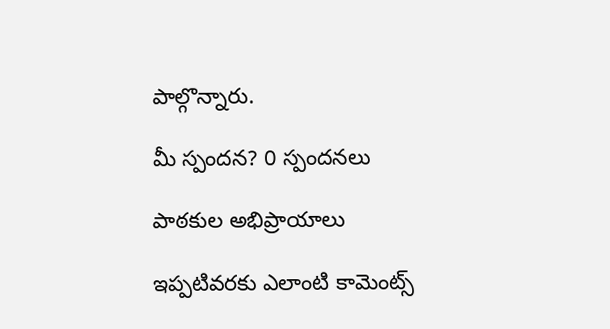పాల్గొన్నారు.

మీ స్పందన? 0 స్పందనలు

పాఠకుల అభిప్రాయాలు

ఇప్పటివరకు ఎలాంటి కామెంట్స్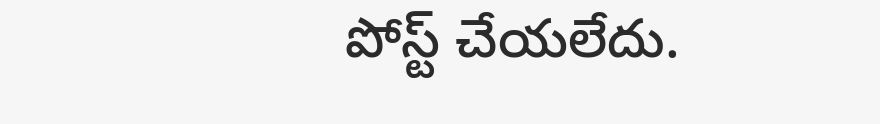పోస్ట్ చేయలేదు.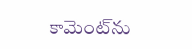కామెంట్‌ను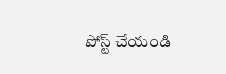పోస్ట్ చేయండి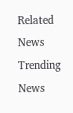Related News
Trending News